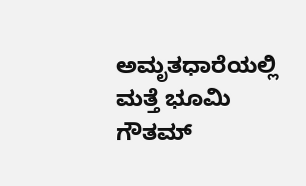ಅಮೃತಧಾರೆಯಲ್ಲಿ ಮತ್ತೆ ಭೂಮಿ ಗೌತಮ್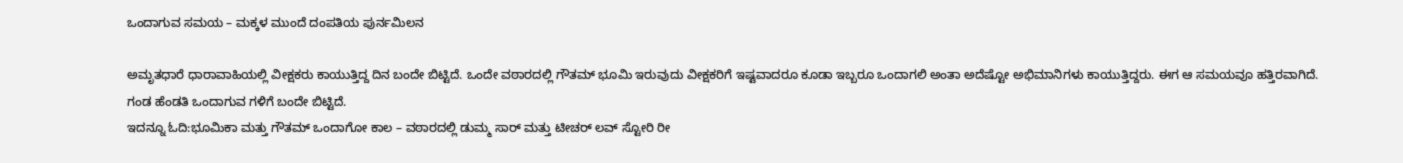ಒಂದಾಗುವ ಸಮಯ – ಮಕ್ಕಳ ಮುಂದೆ ದಂಪತಿಯ ಪುರ್ನಮಿಲನ

ಅಮೃತಧಾರೆ ಧಾರಾವಾಹಿಯಲ್ಲಿ ವೀಕ್ಷಕರು ಕಾಯುತ್ತಿದ್ದ ದಿನ ಬಂದೇ ಬಿಟ್ಟಿದೆ. ಒಂದೇ ವಠಾರದಲ್ಲಿ ಗೌತಮ್ ಭೂಮಿ ಇರುವುದು ವೀಕ್ಷಕರಿಗೆ ಇಷ್ಟವಾದರೂ ಕೂಡಾ ಇಬ್ಬರೂ ಒಂದಾಗಲಿ ಅಂತಾ ಅದೆಷ್ಟೋ ಅಭಿಮಾನಿಗಳು ಕಾಯುತ್ತಿದ್ದರು. ಈಗ ಆ ಸಮಯವೂ ಹತ್ತಿರವಾಗಿದೆ. ಗಂಡ ಹೆಂಡತಿ ಒಂದಾಗುವ ಗಳಿಗೆ ಬಂದೇ ಬಿಟ್ಟಿದೆ.
ಇದನ್ನೂ ಓದಿ:ಭೂಮಿಕಾ ಮತ್ತು ಗೌತಮ್ ಒಂದಾಗೋ ಕಾಲ – ವಠಾರದಲ್ಲಿ ಡುಮ್ಮ ಸಾರ್ ಮತ್ತು ಟೀಚರ್ ಲವ್ ಸ್ಟೋರಿ ರೀ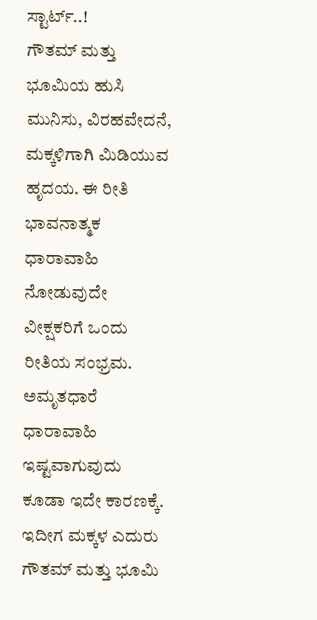ಸ್ಟಾರ್ಟ್..!
ಗೌತಮ್ ಮತ್ತು ಭೂಮಿಯ ಹುಸಿ ಮುನಿಸು, ವಿರಹವೇದನೆ, ಮಕ್ಕಳಿಗಾಗಿ ಮಿಡಿಯುವ ಹೃದಯ. ಈ ರೀತಿ ಭಾವನಾತ್ಮಕ ಧಾರಾವಾಹಿ ನೋಡುವುದೇ ವೀಕ್ಷಕರಿಗೆ ಒಂದು ರೀತಿಯ ಸಂಭ್ರಮ. ಅಮೃತಧಾರೆ ಧಾರಾವಾಹಿ ಇಷ್ಟವಾಗುವುದು ಕೂಡಾ ಇದೇ ಕಾರಣಕ್ಕೆ. ಇದೀಗ ಮಕ್ಕಳ ಎದುರು ಗೌತಮ್ ಮತ್ತು ಭೂಮಿ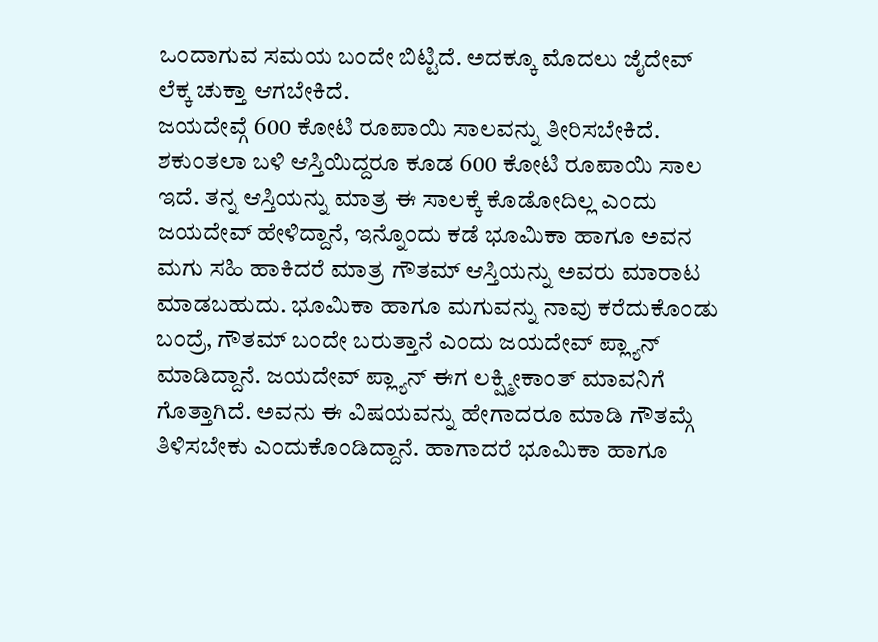ಒಂದಾಗುವ ಸಮಯ ಬಂದೇ ಬಿಟ್ಟಿದೆ. ಅದಕ್ಕೂ ಮೊದಲು ಜೈದೇವ್ ಲೆಕ್ಕ ಚುಕ್ತಾ ಆಗಬೇಕಿದೆ.
ಜಯದೇವ್ಗೆ 600 ಕೋಟಿ ರೂಪಾಯಿ ಸಾಲವನ್ನು ತೀರಿಸಬೇಕಿದೆ. ಶಕುಂತಲಾ ಬಳಿ ಆಸ್ತಿಯಿದ್ದರೂ ಕೂಡ 600 ಕೋಟಿ ರೂಪಾಯಿ ಸಾಲ ಇದೆ. ತನ್ನ ಆಸ್ತಿಯನ್ನು ಮಾತ್ರ ಈ ಸಾಲಕ್ಕೆ ಕೊಡೋದಿಲ್ಲ ಎಂದು ಜಯದೇವ್ ಹೇಳಿದ್ದಾನೆ, ಇನ್ನೊಂದು ಕಡೆ ಭೂಮಿಕಾ ಹಾಗೂ ಅವನ ಮಗು ಸಹಿ ಹಾಕಿದರೆ ಮಾತ್ರ ಗೌತಮ್ ಆಸ್ತಿಯನ್ನು ಅವರು ಮಾರಾಟ ಮಾಡಬಹುದು. ಭೂಮಿಕಾ ಹಾಗೂ ಮಗುವನ್ನು ನಾವು ಕರೆದುಕೊಂಡು ಬಂದ್ರೆ, ಗೌತಮ್ ಬಂದೇ ಬರುತ್ತಾನೆ ಎಂದು ಜಯದೇವ್ ಪ್ಲ್ಯಾನ್ ಮಾಡಿದ್ದಾನೆ. ಜಯದೇವ್ ಪ್ಲ್ಯಾನ್ ಈಗ ಲಕ್ಷ್ಮೀಕಾಂತ್ ಮಾವನಿಗೆ ಗೊತ್ತಾಗಿದೆ. ಅವನು ಈ ವಿಷಯವನ್ನು ಹೇಗಾದರೂ ಮಾಡಿ ಗೌತಮ್ಗೆ ತಿಳಿಸಬೇಕು ಎಂದುಕೊಂಡಿದ್ದಾನೆ. ಹಾಗಾದರೆ ಭೂಮಿಕಾ ಹಾಗೂ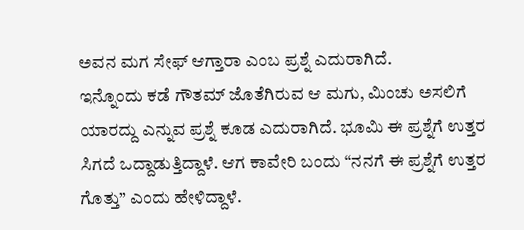ಅವನ ಮಗ ಸೇಫ್ ಆಗ್ತಾರಾ ಎಂಬ ಪ್ರಶ್ನೆ ಎದುರಾಗಿದೆ.
ಇನ್ನೊಂದು ಕಡೆ ಗೌತಮ್ ಜೊತೆಗಿರುವ ಆ ಮಗು, ಮಿಂಚು ಅಸಲಿಗೆ ಯಾರದ್ದು ಎನ್ನುವ ಪ್ರಶ್ನೆ ಕೂಡ ಎದುರಾಗಿದೆ. ಭೂಮಿ ಈ ಪ್ರಶ್ನೆಗೆ ಉತ್ತರ ಸಿಗದೆ ಒದ್ದಾಡುತ್ತಿದ್ದಾಳೆ. ಆಗ ಕಾವೇರಿ ಬಂದು “ನನಗೆ ಈ ಪ್ರಶ್ನೆಗೆ ಉತ್ತರ ಗೊತ್ತು” ಎಂದು ಹೇಳಿದ್ದಾಳೆ.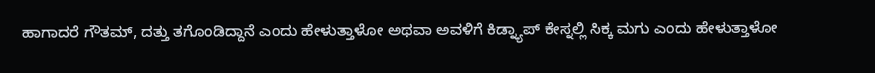ಹಾಗಾದರೆ ಗೌತಮ್, ದತ್ತು ತಗೊಂಡಿದ್ದಾನೆ ಎಂದು ಹೇಳುತ್ತಾಳೋ ಅಥವಾ ಅವಳಿಗೆ ಕಿಡ್ನ್ಯಾಪ್ ಕೇಸ್ನಲ್ಲಿ ಸಿಕ್ಕ ಮಗು ಎಂದು ಹೇಳುತ್ತಾಳೋ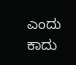ಎಂದು ಕಾದು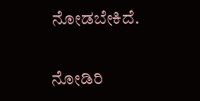ನೋಡಬೇಕಿದೆ.

ನೋಡಿರಿ